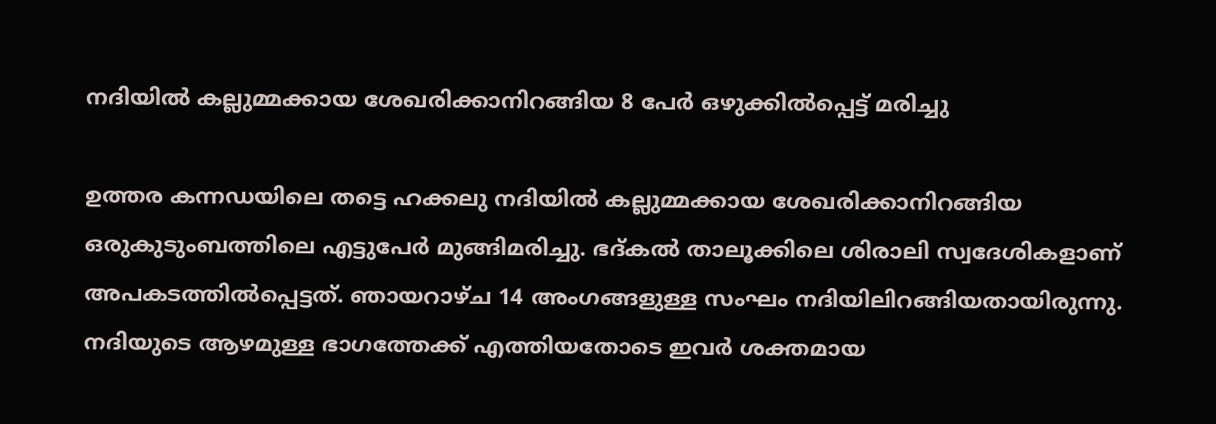നദിയില്‍ കല്ലുമ്മക്കായ ശേഖരിക്കാനിറങ്ങിയ 8 പേര്‍ ഒഴുക്കില്‍പ്പെട്ട് മരിച്ചു

ഉത്തര കന്നഡയിലെ തട്ടെ ഹക്കലു നദിയില്‍ കല്ലുമ്മക്കായ ശേഖരിക്കാനിറങ്ങിയ ഒരുകുടുംബത്തിലെ എട്ടുപേര്‍ മുങ്ങിമരിച്ചു. ഭദ്കല്‍ താലൂക്കിലെ ശിരാലി സ്വദേശികളാണ് അപകടത്തില്‍പ്പെട്ടത്. ഞായറാഴ്ച 14 അംഗങ്ങളുള്ള സംഘം നദിയിലിറങ്ങിയതായിരുന്നു. നദിയുടെ ആഴമുള്ള ഭാഗത്തേക്ക് എത്തിയതോടെ ഇവര്‍ ശക്തമായ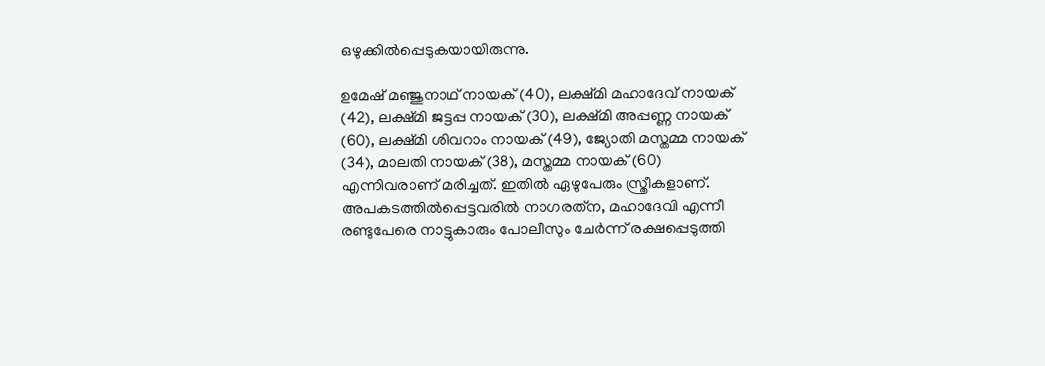ഒഴുക്കില്‍പ്പെടുകയായിരുന്നു.

ഉമേഷ് മഞ്ജുനാഥ് നായക് (40), ലക്ഷ്മി മഹാദേവ് നായക് (42), ലക്ഷ്മി ജട്ടപ്പ നായക് (30), ലക്ഷ്മി അപ്പണ്ണ നായക് (60), ലക്ഷ്മി ശിവറാം നായക് (49), ജ്യോതി മസ്തമ്മ നായക് (34), മാലതി നായക് (38), മസ്തമ്മ നായക് (60) എന്നിവരാണ് മരിച്ചത്. ഇതില്‍ ഏഴുപേരും സ്ത്രീകളാണ്. അപകടത്തില്‍പ്പെട്ടവരില്‍ നാഗരത്‌ന, മഹാദേവി എന്നീ രണ്ടുപേരെ നാട്ടുകാരും പോലീസും ചേര്‍ന്ന് രക്ഷപ്പെടുത്തി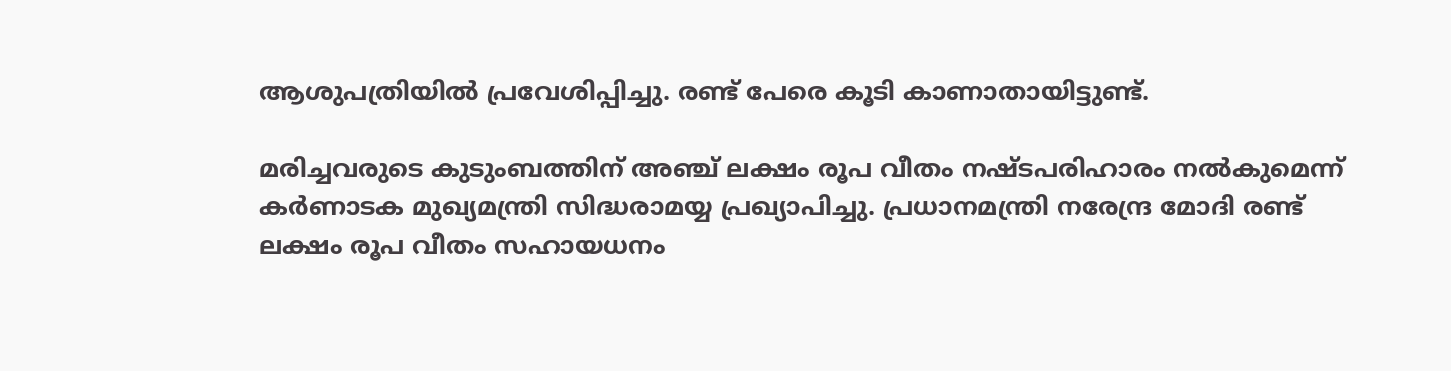ആശുപത്രിയില്‍ പ്രവേശിപ്പിച്ചു. രണ്ട് പേരെ കൂടി കാണാതായിട്ടുണ്ട്.

മരിച്ചവരുടെ കുടുംബത്തിന് അഞ്ച് ലക്ഷം രൂപ വീതം നഷ്ടപരിഹാരം നല്‍കുമെന്ന് കര്‍ണാടക മുഖ്യമന്ത്രി സിദ്ധരാമയ്യ പ്രഖ്യാപിച്ചു. പ്രധാനമന്ത്രി നരേന്ദ്ര മോദി രണ്ട് ലക്ഷം രൂപ വീതം സഹായധനം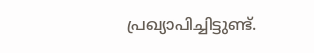പ്രഖ്യാപിച്ചിട്ടുണ്ട്.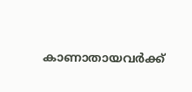കാണാതായവര്‍ക്ക്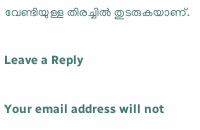വേണ്ടിയുള്ള തിരച്ചില്‍ തുടരുകയാണ്.

Leave a Reply

Your email address will not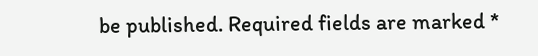be published. Required fields are marked *